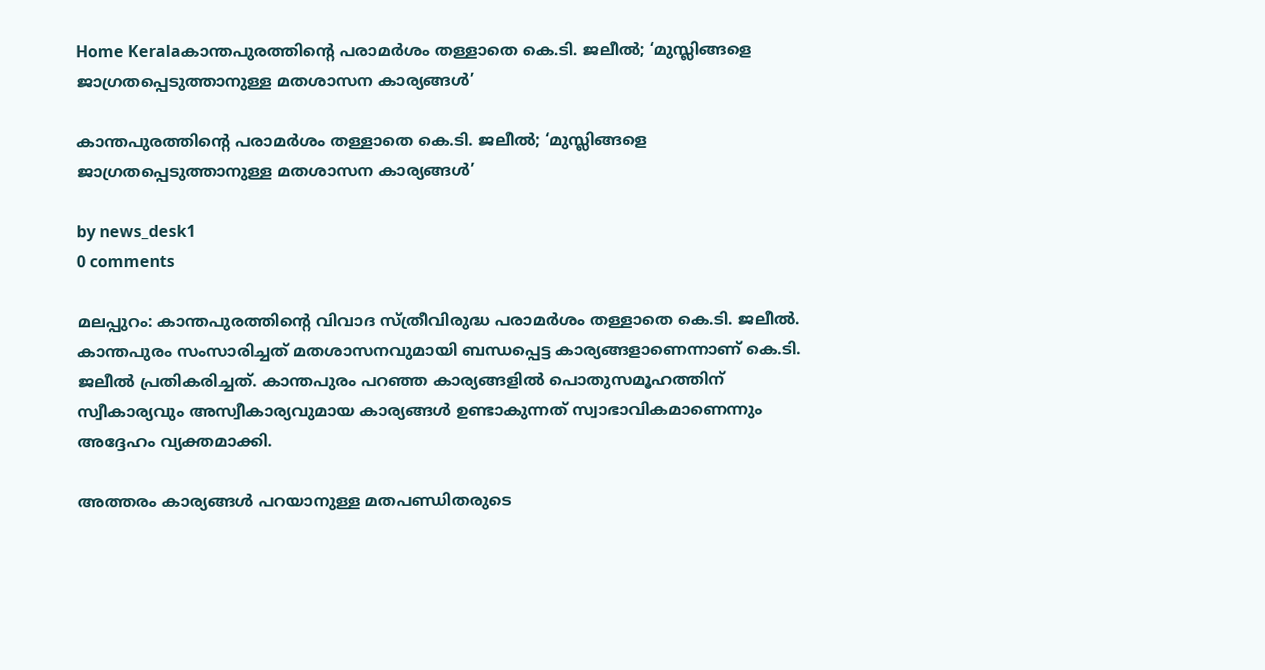Home Keralaകാന്തപുരത്തിന്റെ പരാമർശം തള്ളാതെ കെ.ടി. ജലീൽ; ‘മുസ്ലിങ്ങളെ ജാഗ്രതപ്പെടുത്താനുള്ള മതശാസന കാര്യങ്ങൾ’

കാന്തപുരത്തിന്റെ പരാമർശം തള്ളാതെ കെ.ടി. ജലീൽ; ‘മുസ്ലിങ്ങളെ ജാഗ്രതപ്പെടുത്താനുള്ള മതശാസന കാര്യങ്ങൾ’

by news_desk1
0 comments

മലപ്പുറം: കാന്തപുരത്തിന്റെ വിവാദ സ്ത്രീവിരുദ്ധ പരാമർശം തള്ളാതെ കെ.ടി. ജലീൽ. കാന്തപുരം സംസാരിച്ചത് മതശാസനവുമായി ബന്ധപ്പെട്ട കാര്യങ്ങളാണെന്നാണ് കെ.ടി. ജലീൽ പ്രതികരിച്ചത്. കാന്തപുരം പറഞ്ഞ കാര്യങ്ങളിൽ പൊതുസമൂഹത്തിന് സ്വീകാര്യവും അസ്വീകാര്യവുമായ കാര്യങ്ങൾ ഉണ്ടാകുന്നത് സ്വാഭാവികമാണെന്നും അദ്ദേഹം വ്യക്തമാക്കി.

അത്തരം കാര്യങ്ങൾ പറയാനുള്ള മതപണ്ഡിതരുടെ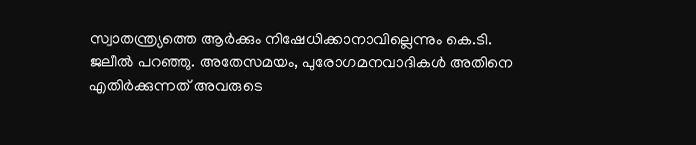സ്വാതന്ത്ര്യത്തെ ആർക്കും നിഷേധിക്കാനാവില്ലെന്നും കെ.ടി. ജലീൽ പറഞ്ഞു. അതേസമയം, പുരോഗമനവാദികൾ അതിനെ എതിർക്കുന്നത് അവരുടെ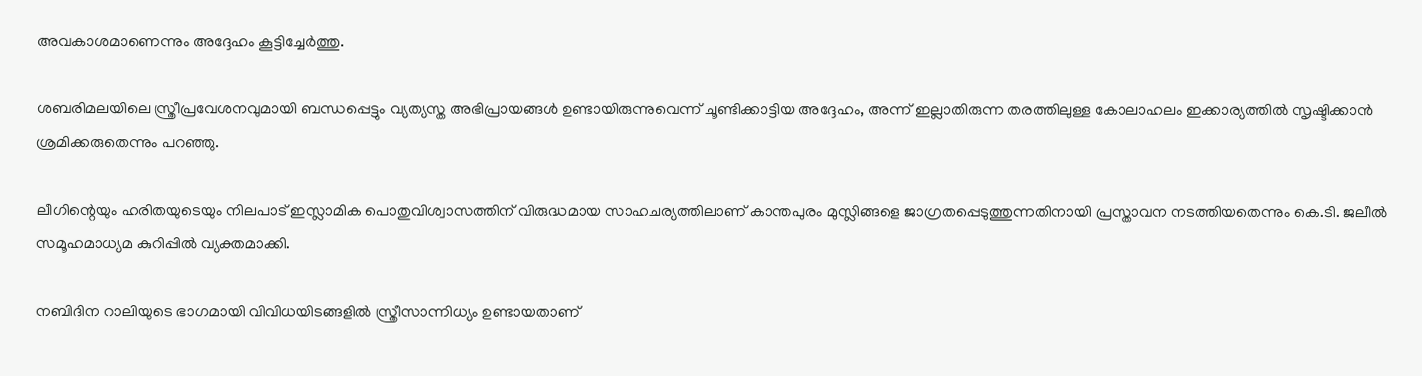അവകാശമാണെന്നും അദ്ദേഹം കൂട്ടിച്ചേർത്തു.

ശബരിമലയിലെ സ്ത്രീപ്രവേശനവുമായി ബന്ധപ്പെട്ടും വ്യത്യസ്ത അഭിപ്രായങ്ങൾ ഉണ്ടായിരുന്നുവെന്ന് ചൂണ്ടിക്കാട്ടിയ അദ്ദേഹം, അന്ന് ഇല്ലാതിരുന്ന തരത്തിലുള്ള കോലാഹലം ഇക്കാര്യത്തിൽ സൃഷ്ടിക്കാൻ ശ്രമിക്കരുതെന്നും പറഞ്ഞു.

ലീഗിന്റെയും ഹരിതയുടെയും നിലപാട് ഇസ്ലാമിക പൊതുവിശ്വാസത്തിന് വിരുദ്ധമായ സാഹചര്യത്തിലാണ് കാന്തപുരം മുസ്ലിങ്ങളെ ജാഗ്രതപ്പെടുത്തുന്നതിനായി പ്രസ്താവന നടത്തിയതെന്നും കെ.ടി. ജലീൽ സമൂഹമാധ്യമ കുറിപ്പിൽ വ്യക്തമാക്കി.

നബിദിന റാലിയുടെ ഭാഗമായി വിവിധയിടങ്ങളിൽ സ്ത്രീസാന്നിധ്യം ഉണ്ടായതാണ്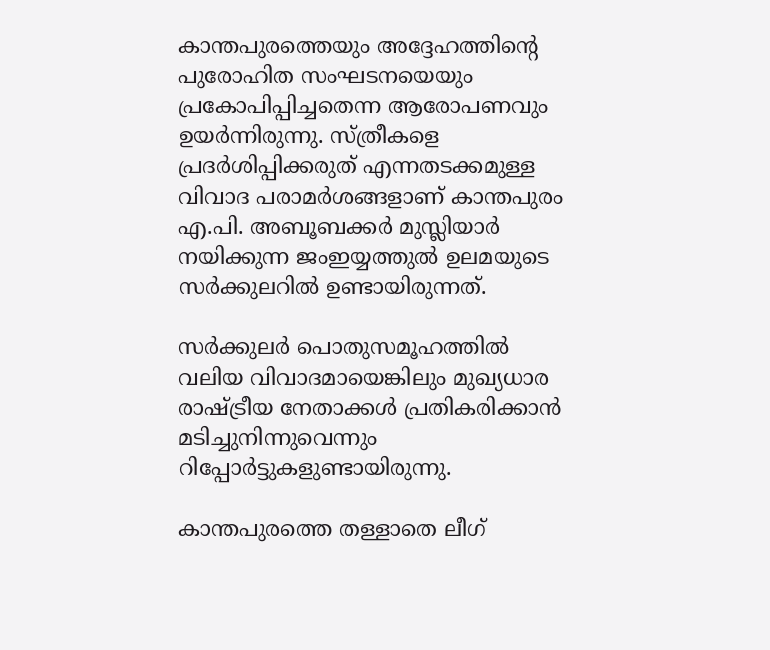കാന്തപുരത്തെയും അദ്ദേഹത്തിന്റെ പുരോഹിത സംഘടനയെയും പ്രകോപിപ്പിച്ചതെന്ന ആരോപണവും ഉയർന്നിരുന്നു. സ്ത്രീകളെ പ്രദർശിപ്പിക്കരുത് എന്നതടക്കമുള്ള വിവാദ പരാമർശങ്ങളാണ് കാന്തപുരം എ.പി. അബൂബക്കർ മുസ്ലിയാർ നയിക്കുന്ന ജംഇയ്യത്തുൽ ഉലമയുടെ സർക്കുലറിൽ ഉണ്ടായിരുന്നത്.

സർക്കുലർ പൊതുസമൂഹത്തിൽ വലിയ വിവാദമായെങ്കിലും മുഖ്യധാര രാഷ്ട്രീയ നേതാക്കൾ പ്രതികരിക്കാൻ മടിച്ചുനിന്നുവെന്നും റിപ്പോർട്ടുകളുണ്ടായിരുന്നു.

കാന്തപുരത്തെ തള്ളാതെ ലീഗ്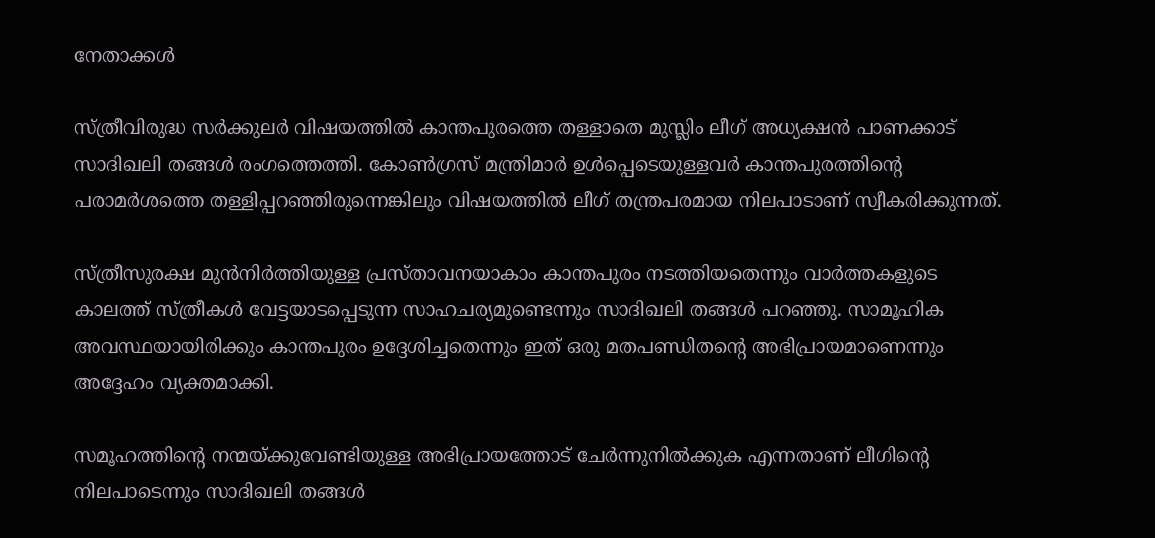നേതാക്കൾ

സ്ത്രീവിരുദ്ധ സർക്കുലർ വിഷയത്തിൽ കാന്തപുരത്തെ തള്ളാതെ മുസ്ലിം ലീഗ് അധ്യക്ഷൻ പാണക്കാട് സാദിഖലി തങ്ങൾ രംഗത്തെത്തി. കോൺഗ്രസ് മന്ത്രിമാർ ഉൾപ്പെടെയുള്ളവർ കാന്തപുരത്തിന്റെ പരാമർശത്തെ തള്ളിപ്പറഞ്ഞിരുന്നെങ്കിലും വിഷയത്തിൽ ലീഗ് തന്ത്രപരമായ നിലപാടാണ് സ്വീകരിക്കുന്നത്.

സ്ത്രീസുരക്ഷ മുൻനിർത്തിയുള്ള പ്രസ്താവനയാകാം കാന്തപുരം നടത്തിയതെന്നും വാർത്തകളുടെ കാലത്ത് സ്ത്രീകൾ വേട്ടയാടപ്പെടുന്ന സാഹചര്യമുണ്ടെന്നും സാദിഖലി തങ്ങൾ പറഞ്ഞു. സാമൂഹിക അവസ്ഥയായിരിക്കും കാന്തപുരം ഉദ്ദേശിച്ചതെന്നും ഇത് ഒരു മതപണ്ഡിതന്റെ അഭിപ്രായമാണെന്നും അദ്ദേഹം വ്യക്തമാക്കി.

സമൂഹത്തിന്റെ നന്മയ്ക്കുവേണ്ടിയുള്ള അഭിപ്രായത്തോട് ചേർന്നുനിൽക്കുക എന്നതാണ് ലീഗിന്റെ നിലപാടെന്നും സാദിഖലി തങ്ങൾ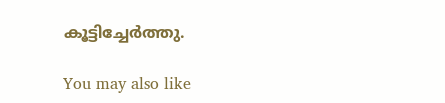കൂട്ടിച്ചേർത്തു.

You may also like